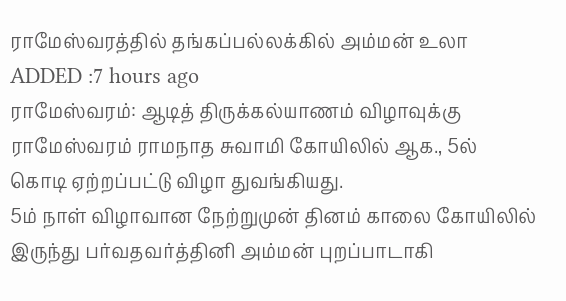ராமேஸ்வரத்தில் தங்கப்பல்லக்கில் அம்மன் உலா
ADDED :7 hours ago
ராமேஸ்வரம்: ஆடித் திருக்கல்யாணம் விழாவுக்கு ராமேஸ்வரம் ராமநாத சுவாமி கோயிலில் ஆக., 5ல் கொடி ஏற்றப்பட்டு விழா துவங்கியது.
5ம் நாள் விழாவான நேற்றுமுன் தினம் காலை கோயிலில் இருந்து பர்வதவர்த்தினி அம்மன் புறப்பாடாகி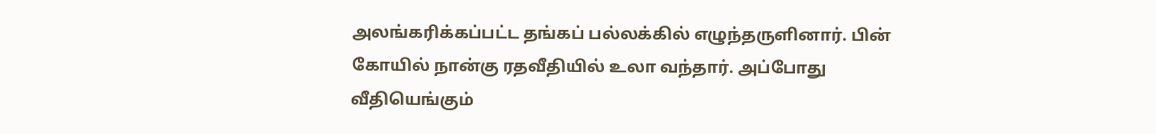அலங்கரிக்கப்பட்ட தங்கப் பல்லக்கில் எழுந்தருளினார். பின் கோயில் நான்கு ரதவீதியில் உலா வந்தார். அப்போது வீதியெங்கும்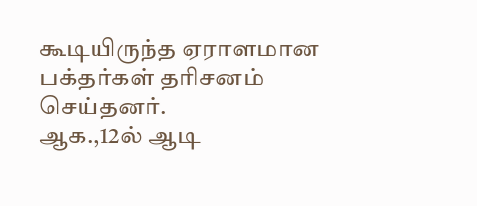கூடியிருந்த ஏராளமான பக்தர்கள் தரிசனம் செய்தனர்.
ஆக.,12ல் ஆடி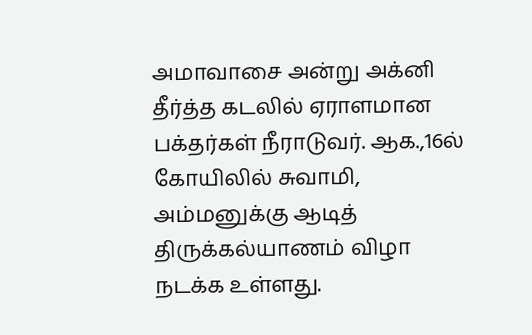அமாவாசை அன்று அக்னி தீர்த்த கடலில் ஏராளமான பக்தர்கள் நீராடுவர். ஆக.,16ல் கோயிலில் சுவாமி, அம்மனுக்கு ஆடித் திருக்கல்யாணம் விழா நடக்க உள்ளது.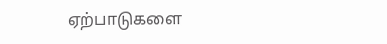ஏற்பாடுகளை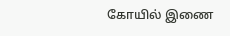கோயில் இணை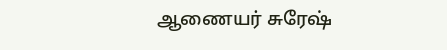ஆணையர் சுரேஷ்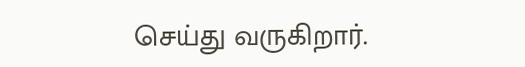செய்து வருகிறார்.